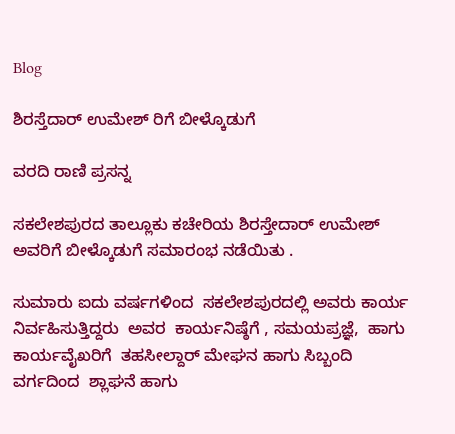Blog

ಶಿರಸ್ತೆದಾರ್ ಉಮೇಶ್ ರಿಗೆ ಬೀಳ್ಕೊಡುಗೆ

ವರದಿ ರಾಣಿ ಪ್ರಸನ್ನ

ಸಕಲೇಶಪುರದ ತಾಲ್ಲೂಕು ಕಚೇರಿಯ ಶಿರಸ್ತೇದಾರ್ ಉಮೇಶ್ ಅವರಿಗೆ ಬೀಳ್ಕೊಡುಗೆ ಸಮಾರಂಭ ನಡೆಯಿತು .

ಸುಮಾರು ಐದು ವರ್ಷಗಳಿಂದ  ಸಕಲೇಶಪುರದಲ್ಲಿ ಅವರು ಕಾರ್ಯ ನಿರ್ವಹಿಸುತ್ತಿದ್ದರು  ಅವರ  ಕಾರ್ಯನಿಷ್ಠೆಗೆ , ಸಮಯಪ್ರಜ್ಞೆ,  ಹಾಗು ಕಾರ್ಯವೈಖರಿಗೆ  ತಹಸೀಲ್ದಾರ್ ಮೇಘನ ಹಾಗು ಸಿಬ್ಬಂದಿ ವರ್ಗದಿಂದ  ಶ್ಲಾಘನೆ ಹಾಗು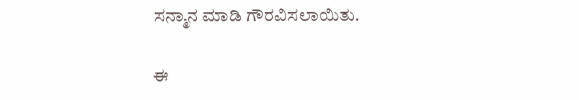ಸನ್ಮಾನ ಮಾಡಿ ಗೌರವಿಸಲಾಯಿತು.

ಈ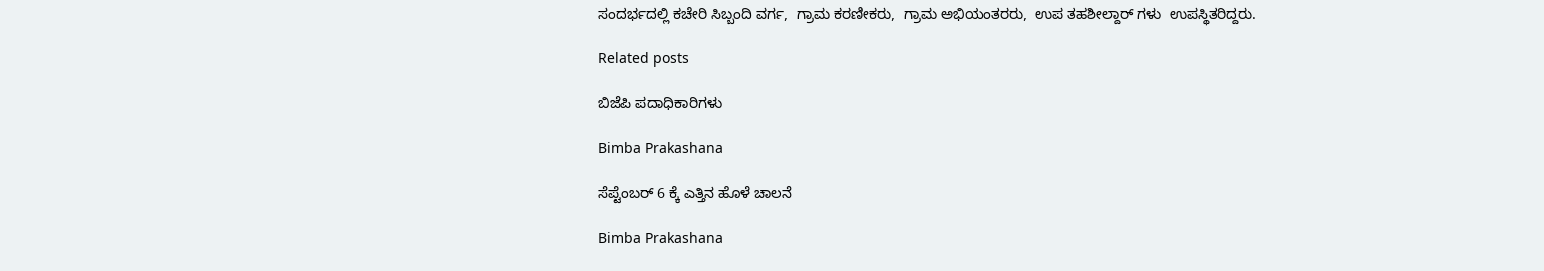ಸಂದರ್ಭದಲ್ಲಿ ಕಚೇರಿ ಸಿಬ್ಬಂದಿ ವರ್ಗ,  ಗ್ರಾಮ ಕರಣೀಕರು,  ಗ್ರಾಮ ಅಭಿಯಂತರರು,  ಉಪ ತಹಶೀಲ್ದಾರ್ ಗಳು  ಉಪಸ್ಥಿತರಿದ್ದರು.

Related posts

ಬಿಜೆಪಿ ಪದಾಧಿಕಾರಿಗಳು

Bimba Prakashana

ಸೆಪ್ಟೆಂಬರ್ 6 ಕ್ಕೆ ಎತ್ತಿನ ಹೊಳೆ ಚಾಲನೆ

Bimba Prakashana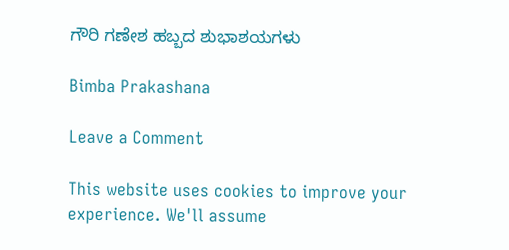ಗೌರಿ ಗಣೇಶ ಹಬ್ಬದ ಶುಭಾಶಯಗಳು

Bimba Prakashana

Leave a Comment

This website uses cookies to improve your experience. We'll assume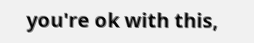you're ok with this,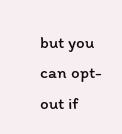but you can opt-out if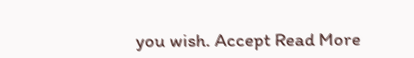you wish. Accept Read More